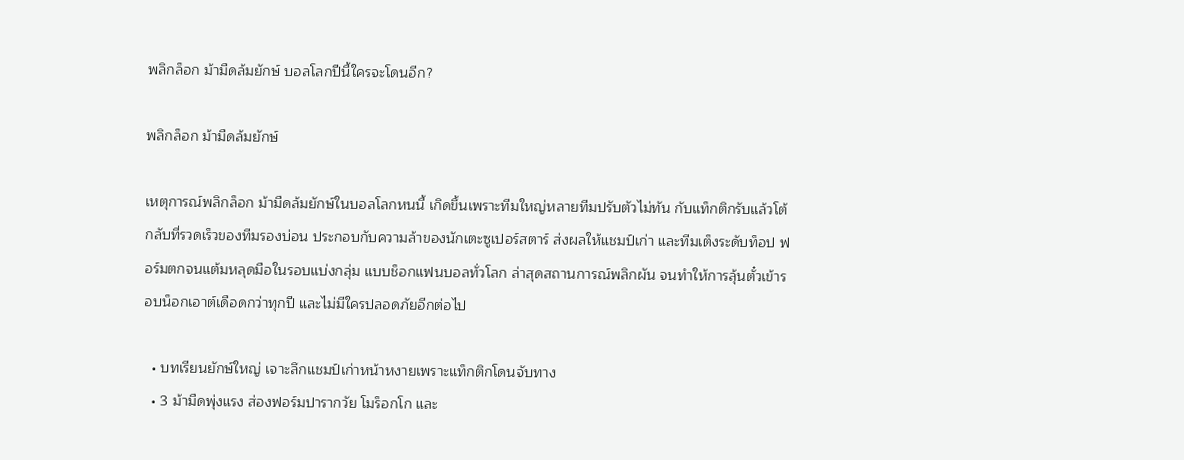พลิกล็อก ม้ามืดล้มยักษ์ บอลโลกปีนี้ใครจะโดนอีก?

พลิกล็อก ม้ามืดล้มยักษ์

เหตุการณ์พลิกล็อก ม้ามืดล้มยักษ์ในบอลโลกหนนี้ เกิดขึ้นเพราะทีมใหญ่หลายทีมปรับตัวไม่ทัน กับแท็กติกรับแล้วโต้กลับที่รวดเร็วของทีมรองบ่อน ประกอบกับความล้าของนักเตะซูเปอร์สตาร์ ส่งผลให้แชมป์เก่า และทีมเต็งระดับท็อป ฟอร์มตกจนแต้มหลุดมือในรอบแบ่งกลุ่ม แบบช็อกแฟนบอลทั่วโลก ล่าสุดสถานการณ์พลิกผัน จนทำให้การลุ้นตั๋วเข้ารอบน็อกเอาต์เดือดกว่าทุกปี และไม่มีใครปลอดภัยอีกต่อไป

  • บทเรียนยักษ์ใหญ่ เจาะลึกแชมป์เก่าหน้าหงายเพราะแท็กติกโดนจับทาง
  • 3 ม้ามืดพุ่งแรง ส่องฟอร์มปารากวัย โมร็อกโก และ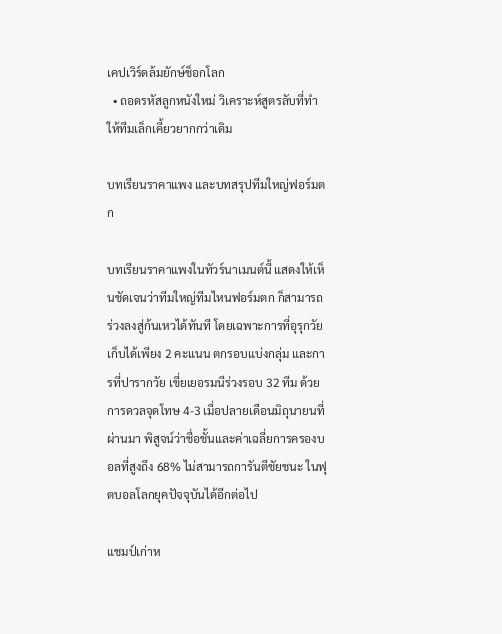เคปเวิร์ดล้มยักษ์ช็อกโลก
  • ถอดรหัสลูกหนังใหม่ วิเคราะห์สูตรลับที่ทำให้ทีมเล็กเคี้ยวยากกว่าเดิม

บทเรียนราคาแพง และบทสรุปทีมใหญ่ฟอร์มตก

บทเรียนราคาแพงในทัวร์นาเมนต์นี้ แสดงให้เห็นชัดเจนว่าทีมใหญ่ทีมไหนฟอร์มตก ก็สามารถร่วงลงสู่ก้นเหวได้ทันที โดยเฉพาะการที่อุรุกวัย เก็บได้เพียง 2 คะแนน ตกรอบแบ่งกลุ่ม และการที่ปารากวัย เขี่ยเยอรมนีร่วงรอบ 32 ทีม ด้วยการดวลจุดโทษ 4-3 เมื่อปลายเดือนมิถุนายนที่ผ่านมา พิสูจน์ว่าชื่อชั้นและค่าเฉลี่ยการครองบอลที่สูงถึง 68% ไม่สามารถการันตีชัยชนะ ในฟุตบอลโลกยุคปัจจุบันได้อีกต่อไป

แชมป์เก่าห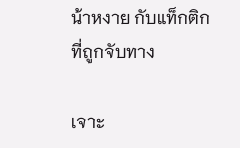น้าหงาย กับแท็กติกที่ถูกจับทาง

เจาะ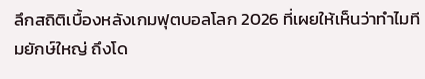ลึกสถิติเบื้องหลังเกมฟุตบอลโลก 2026 ที่เผยให้เห็นว่าทำไมทีมยักษ์ใหญ่ ถึงโด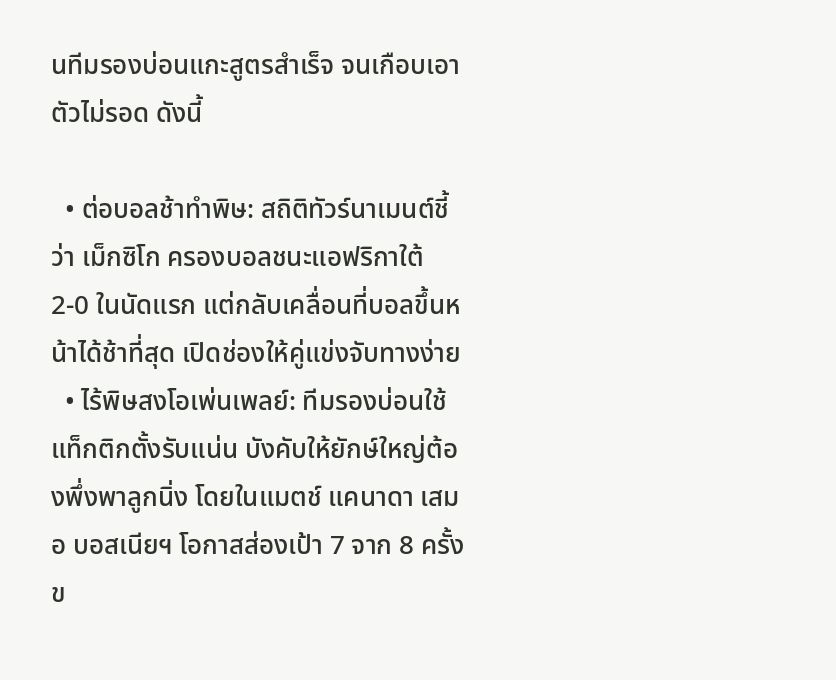นทีมรองบ่อนแกะสูตรสำเร็จ จนเกือบเอาตัวไม่รอด ดังนี้

  • ต่อบอลช้าทำพิษ: สถิติทัวร์นาเมนต์ชี้ว่า เม็กซิโก ครองบอลชนะแอฟริกาใต้ 2-0 ในนัดแรก แต่กลับเคลื่อนที่บอลขึ้นหน้าได้ช้าที่สุด เปิดช่องให้คู่แข่งจับทางง่าย
  • ไร้พิษสงโอเพ่นเพลย์: ทีมรองบ่อนใช้แท็กติกตั้งรับแน่น บังคับให้ยักษ์ใหญ่ต้องพึ่งพาลูกนิ่ง โดยในแมตช์ แคนาดา เสมอ บอสเนียฯ โอกาสส่องเป้า 7 จาก 8 ครั้งข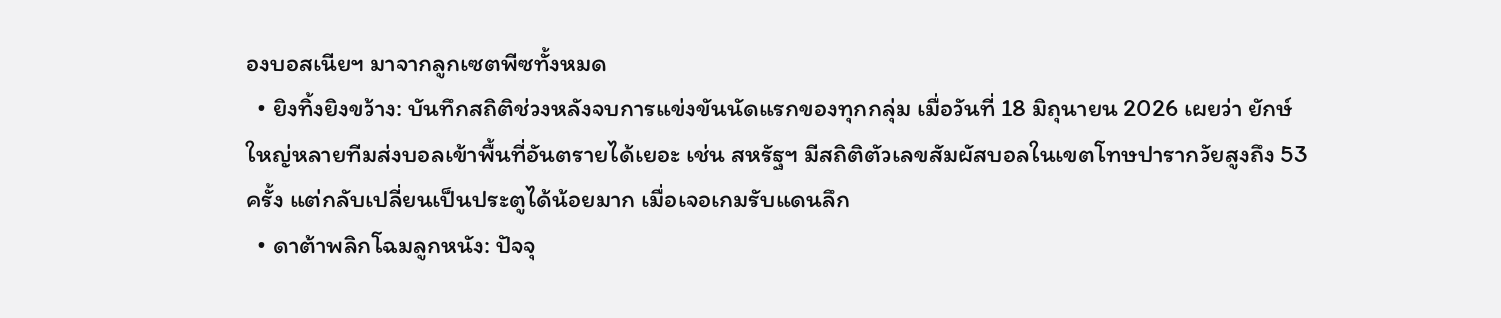องบอสเนียฯ มาจากลูกเซตพีซทั้งหมด
  • ยิงทิ้งยิงขว้าง: บันทึกสถิติช่วงหลังจบการแข่งขันนัดแรกของทุกกลุ่ม เมื่อวันที่ 18 มิถุนายน 2026 เผยว่า ยักษ์ใหญ่หลายทีมส่งบอลเข้าพื้นที่อันตรายได้เยอะ เช่น สหรัฐฯ มีสถิติตัวเลขสัมผัสบอลในเขตโทษปารากวัยสูงถึง 53 ครั้ง แต่กลับเปลี่ยนเป็นประตูได้น้อยมาก เมื่อเจอเกมรับแดนลึก
  • ดาต้าพลิกโฉมลูกหนัง: ปัจจุ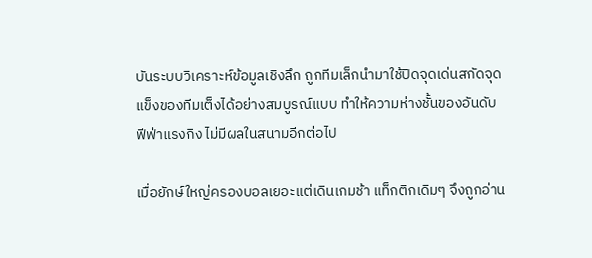บันระบบวิเคราะห์ข้อมูลเชิงลึก ถูกทีมเล็กนำมาใช้ปิดจุดเด่นสกัดจุดแข็งของทีมเต็งได้อย่างสมบูรณ์แบบ ทำให้ความห่างชั้นของอันดับฟีฟ่าแรงกิง ไม่มีผลในสนามอีกต่อไป

เมื่อยักษ์ใหญ่ครองบอลเยอะแต่เดินเกมช้า แท็กติกเดิมๆ จึงถูกอ่าน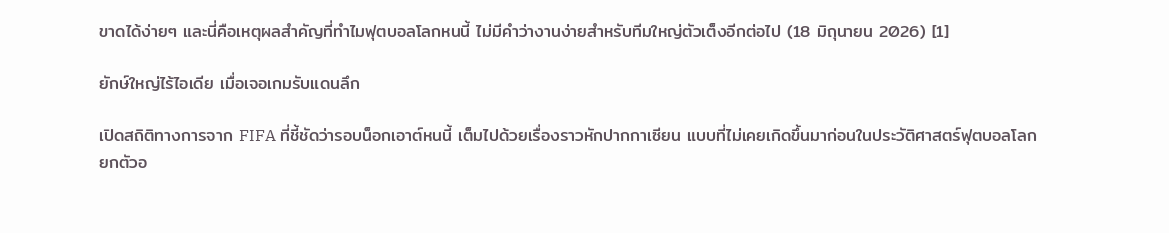ขาดได้ง่ายๆ และนี่คือเหตุผลสำคัญที่ทำไมฟุตบอลโลกหนนี้ ไม่มีคำว่างานง่ายสำหรับทีมใหญ่ตัวเต็งอีกต่อไป (18 มิถุนายน 2026) [1]

ยักษ์ใหญ่ไร้ไอเดีย เมื่อเจอเกมรับแดนลึก

เปิดสถิติทางการจาก FIFA ที่ชี้ชัดว่ารอบน็อกเอาต์หนนี้ เต็มไปด้วยเรื่องราวหักปากกาเซียน แบบที่ไม่เคยเกิดขึ้นมาก่อนในประวัติศาสตร์ฟุตบอลโลก ยกตัวอ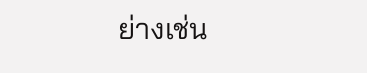ย่างเช่น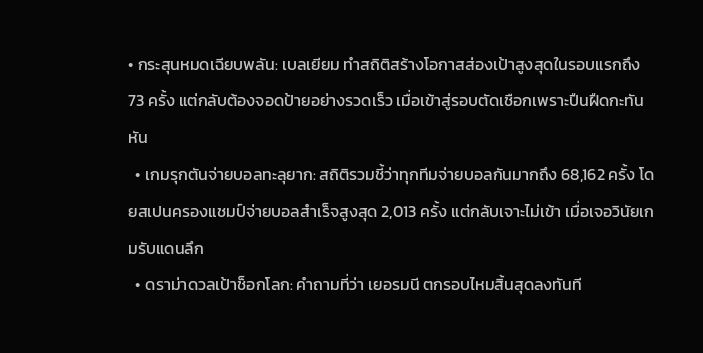• กระสุนหมดเฉียบพลัน: เบลเยียม ทำสถิติสร้างโอกาสส่องเป้าสูงสุดในรอบแรกถึง 73 ครั้ง แต่กลับต้องจอดป้ายอย่างรวดเร็ว เมื่อเข้าสู่รอบตัดเชือกเพราะปืนฝืดกะทันหัน
  • เกมรุกตันจ่ายบอลทะลุยาก: สถิติรวมชี้ว่าทุกทีมจ่ายบอลกันมากถึง 68,162 ครั้ง โดยสเปนครองแชมป์จ่ายบอลสำเร็จสูงสุด 2,013 ครั้ง แต่กลับเจาะไม่เข้า เมื่อเจอวินัยเกมรับแดนลึก
  • ดราม่าดวลเป้าช็อกโลก: คำถามที่ว่า เยอรมนี ตกรอบไหมสิ้นสุดลงทันที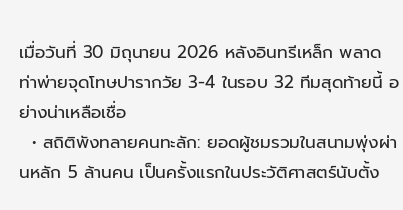เมื่อวันที่ 30 มิถุนายน 2026 หลังอินทรีเหล็ก พลาดท่าพ่ายจุดโทษปารากวัย 3-4 ในรอบ 32 ทีมสุดท้ายนี้ อย่างน่าเหลือเชื่อ
  • สถิติพังทลายคนทะลัก: ยอดผู้ชมรวมในสนามพุ่งผ่านหลัก 5 ล้านคน เป็นครั้งแรกในประวัติศาสตร์นับตั้ง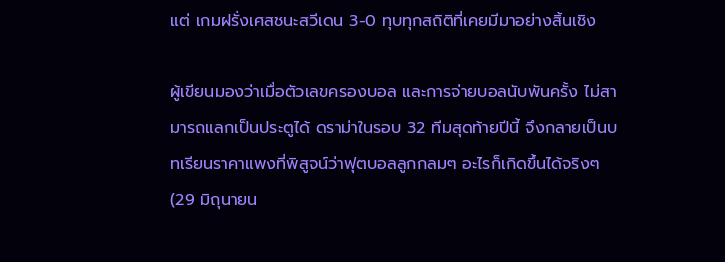แต่ เกมฝรั่งเศสชนะสวีเดน 3-0 ทุบทุกสถิติที่เคยมีมาอย่างสิ้นเชิง

ผู้เขียนมองว่าเมื่อตัวเลขครองบอล และการจ่ายบอลนับพันครั้ง ไม่สามารถแลกเป็นประตูได้ ดราม่าในรอบ 32 ทีมสุดท้ายปีนี้ จึงกลายเป็นบทเรียนราคาแพงที่พิสูจน์ว่าฟุตบอลลูกกลมๆ อะไรก็เกิดขึ้นได้จริงๆ (29 มิถุนายน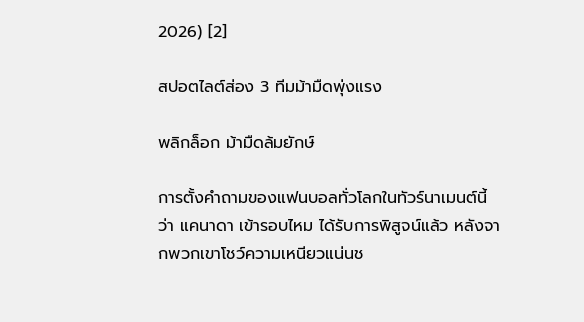2026) [2]

สปอตไลต์ส่อง 3 ทีมม้ามืดพุ่งแรง

พลิกล็อก ม้ามืดล้มยักษ์

การตั้งคำถามของแฟนบอลทั่วโลกในทัวร์นาเมนต์นี้ว่า แคนาดา เข้ารอบไหม ได้รับการพิสูจน์แล้ว หลังจากพวกเขาโชว์ความเหนียวแน่นช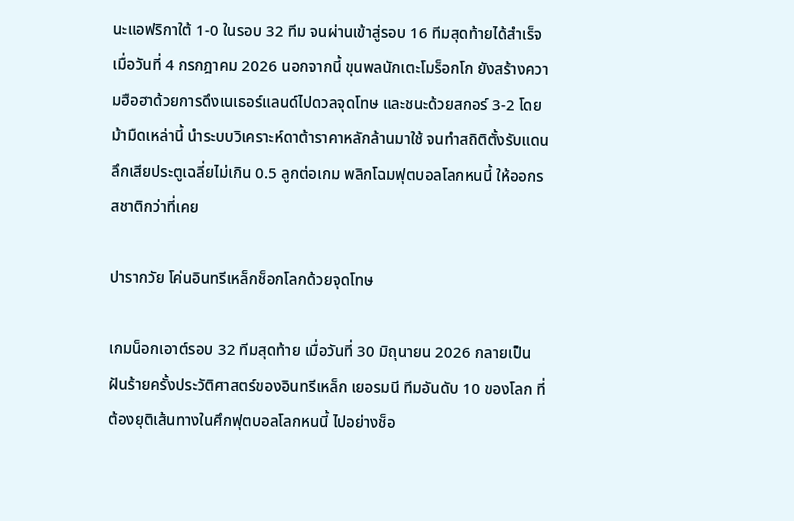นะแอฟริกาใต้ 1-0 ในรอบ 32 ทีม จนผ่านเข้าสู่รอบ 16 ทีมสุดท้ายได้สำเร็จ เมื่อวันที่ 4 กรกฎาคม 2026 นอกจากนี้ ขุนพลนักเตะโมร็อกโก ยังสร้างความฮือฮาด้วยการดึงเนเธอร์แลนด์ไปดวลจุดโทษ และชนะด้วยสกอร์ 3-2 โดยม้ามืดเหล่านี้ นำระบบวิเคราะห์ดาต้าราคาหลักล้านมาใช้ จนทำสถิติตั้งรับแดนลึกเสียประตูเฉลี่ยไม่เกิน 0.5 ลูกต่อเกม พลิกโฉมฟุตบอลโลกหนนี้ ให้ออกรสชาติกว่าที่เคย

ปารากวัย โค่นอินทรีเหล็กช็อกโลกด้วยจุดโทษ

เกมน็อกเอาต์รอบ 32 ทีมสุดท้าย เมื่อวันที่ 30 มิถุนายน 2026 กลายเป็นฝันร้ายครั้งประวัติศาสตร์ของอินทรีเหล็ก เยอรมนี ทีมอันดับ 10 ของโลก ที่ต้องยุติเส้นทางในศึกฟุตบอลโลกหนนี้ ไปอย่างช็อ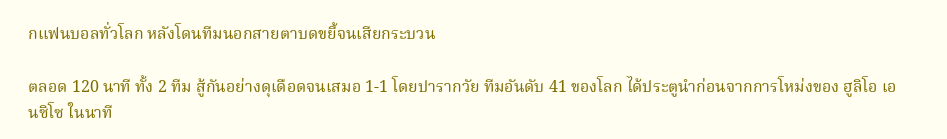กแฟนบอลทั่วโลก หลังโดนทีมนอกสายตาบดขยี้จนเสียกระบวน

ตลอด 120 นาที ทั้ง 2 ทีม สู้กันอย่างดุเดือดจนเสมอ 1-1 โดยปารากวัย ทีมอันดับ 41 ของโลก ได้ประตูนำก่อนจากการโหม่งของ ฮูลิโอ เอนซิโซ ในนาที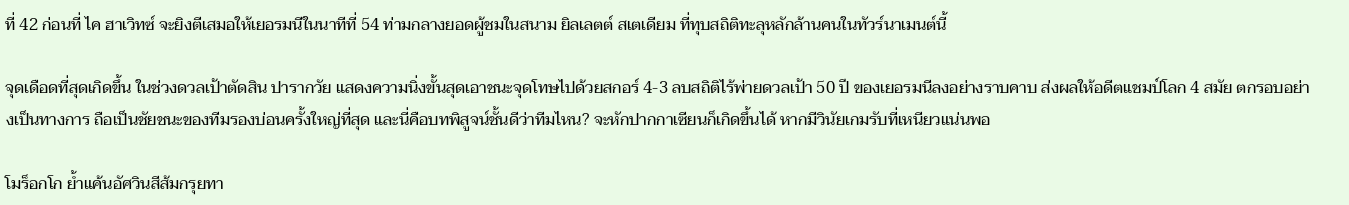ที่ 42 ก่อนที่ ไค ฮาเวิทซ์ จะยิงตีเสมอให้เยอรมนีในนาทีที่ 54 ท่ามกลางยอดผู้ชมในสนาม ยิลเลตต์ สเตเดียม ที่ทุบสถิติทะลุหลักล้านคนในทัวร์นาเมนต์นี้

จุดเดือดที่สุดเกิดขึ้น ในช่วงดวลเป้าตัดสิน ปารากวัย แสดงความนิ่งขั้นสุดเอาชนะจุดโทษไปด้วยสกอร์ 4-3 ลบสถิติไร้พ่ายดวลเป้า 50 ปี ของเยอรมนีลงอย่างราบคาบ ส่งผลให้อดีตแชมป์โลก 4 สมัย ตกรอบอย่างเป็นทางการ ถือเป็นชัยชนะของทีมรองบ่อนครั้งใหญ่ที่สุด และนี่คือบทพิสูจน์ชั้นดีว่าทีมไหน? จะหักปากกาเซียนก็เกิดขึ้นได้ หากมีวินัยเกมรับที่เหนียวแน่นพอ

โมร็อกโก ย้ำแค้นอัศวินสีส้มกรุยทา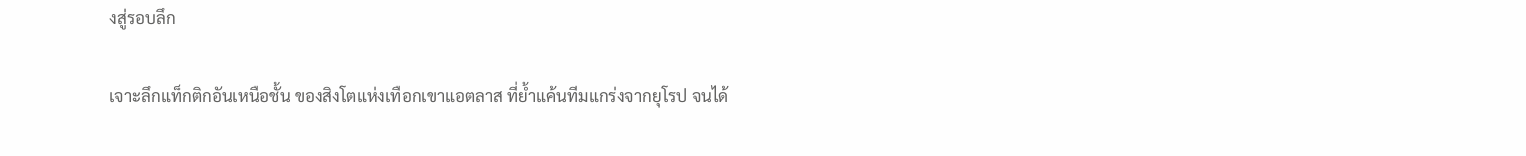งสู่รอบลึก

เจาะลึกแท็กติกอันเหนือชั้น ของสิงโตแห่งเทือกเขาแอตลาส ที่ย้ำแค้นทีมแกร่งจากยุโรป จนได้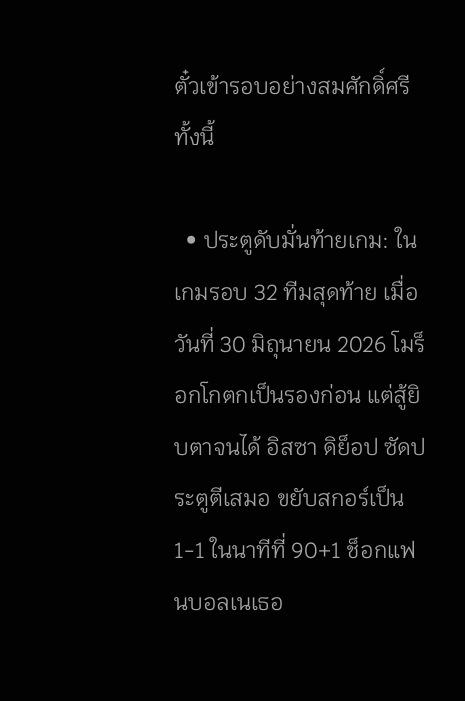ตั๋วเข้ารอบอย่างสมศักดิ์ศรี ทั้งนี้

  • ประตูดับมั่นท้ายเกม: ในเกมรอบ 32 ทีมสุดท้าย เมื่อวันที่ 30 มิถุนายน 2026 โมร็อกโกตกเป็นรองก่อน แต่สู้ยิบตาจนได้ อิสซา ดิย็อป ซัดประตูตีเสมอ ขยับสกอร์เป็น 1-1 ในนาทีที่ 90+1 ช็อกแฟนบอลเนเธอ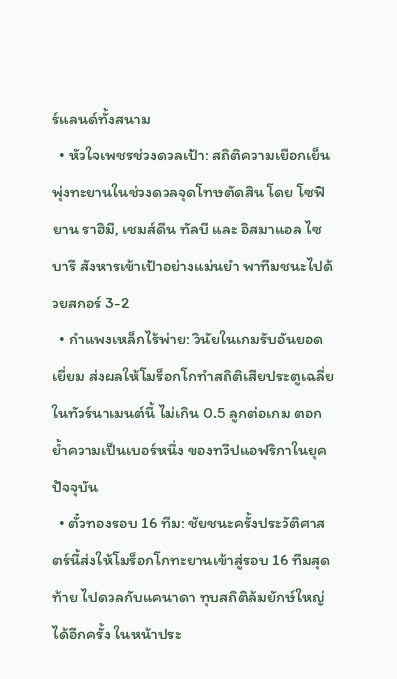ร์แลนด์ทั้งสนาม
  • หัวใจเพชรช่วงดวลเป้า: สถิติความเยือกเย็นพุ่งทะยานในช่วงดวลจุดโทษตัดสิน โดย โซฟิยาน ราฮิมี, เชมส์ดีน ทัลบี และ อิสมาแอล ไซบารี สังหารเข้าเป้าอย่างแม่นยำ พาทีมชนะไปด้วยสกอร์ 3-2
  • กำแพงเหล็กไร้พ่าย: วินัยในเกมรับอันยอดเยี่ยม ส่งผลให้โมร็อกโกทำสถิติเสียประตูเฉลี่ยในทัวร์นาเมนต์นี้ ไม่เกิน 0.5 ลูกต่อเกม ตอกย้ำความเป็นเบอร์หนึ่ง ของทวีปแอฟริกาในยุคปัจจุบัน
  • ตั๋วทองรอบ 16 ทีม: ชัยชนะครั้งประวัติศาสตร์นี้ส่งให้โมร็อกโกทะยานเข้าสู่รอบ 16 ทีมสุดท้าย ไปดวลกับแคนาดา ทุบสถิติล้มยักษ์ใหญ่ได้อีกครั้ง ในหน้าประ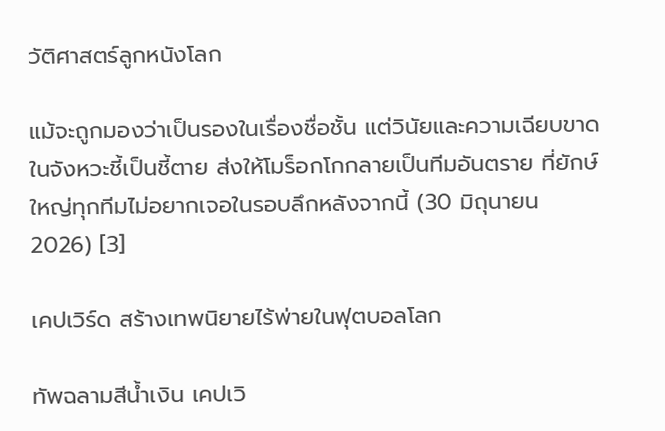วัติศาสตร์ลูกหนังโลก

แม้จะถูกมองว่าเป็นรองในเรื่องชื่อชั้น แต่วินัยและความเฉียบขาดในจังหวะชี้เป็นชี้ตาย ส่งให้โมร็อกโกกลายเป็นทีมอันตราย ที่ยักษ์ใหญ่ทุกทีมไม่อยากเจอในรอบลึกหลังจากนี้ (30 มิถุนายน 2026) [3]

เคปเวิร์ด สร้างเทพนิยายไร้พ่ายในฟุตบอลโลก

ทัพฉลามสีน้ำเงิน เคปเวิ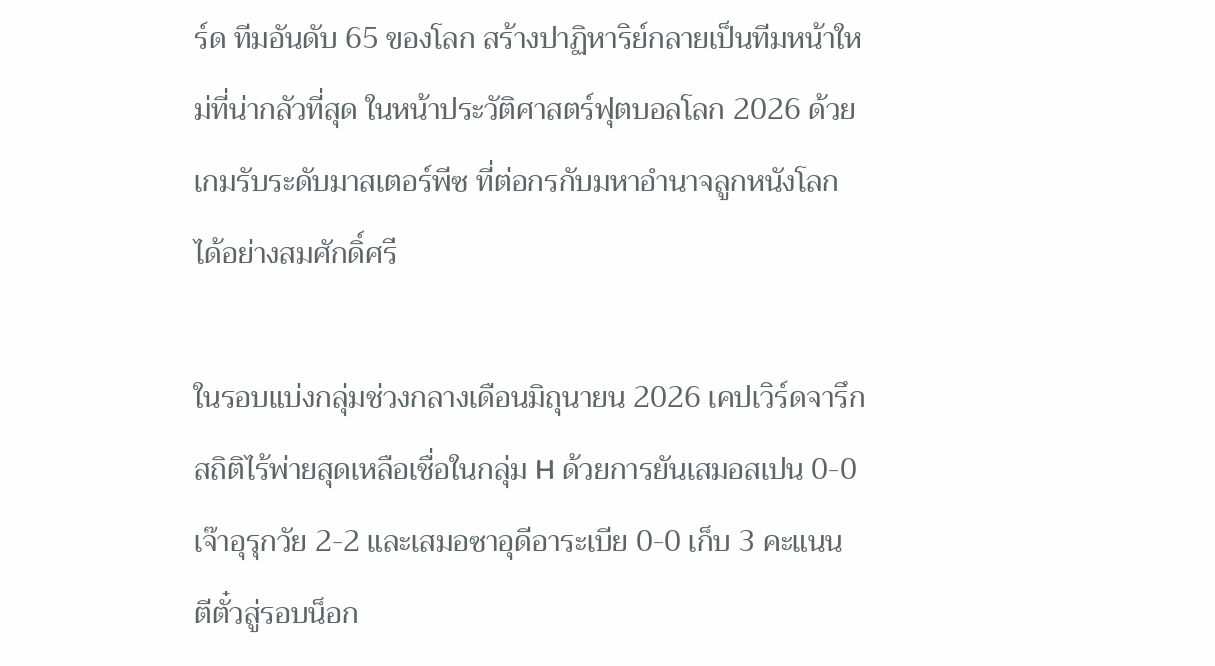ร์ด ทีมอันดับ 65 ของโลก สร้างปาฏิหาริย์กลายเป็นทีมหน้าใหม่ที่น่ากลัวที่สุด ในหน้าประวัติศาสตร์ฟุตบอลโลก 2026 ด้วยเกมรับระดับมาสเตอร์พีซ ที่ต่อกรกับมหาอำนาจลูกหนังโลกได้อย่างสมศักดิ์ศรี

ในรอบแบ่งกลุ่มช่วงกลางเดือนมิถุนายน 2026 เคปเวิร์ดจารึกสถิติไร้พ่ายสุดเหลือเชื่อในกลุ่ม H ด้วยการยันเสมอสเปน 0-0 เจ๊าอุรุกวัย 2-2 และเสมอซาอุดีอาระเบีย 0-0 เก็บ 3 คะแนน ตีตั๋วสู่รอบน็อก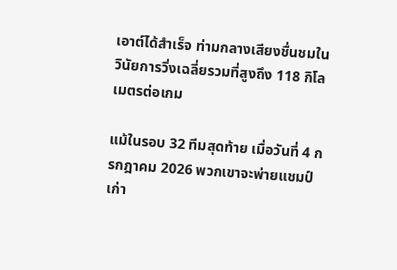เอาต์ได้สำเร็จ ท่ามกลางเสียงชื่นชมในวินัยการวิ่งเฉลี่ยรวมที่สูงถึง 118 กิโลเมตรต่อเกม

แม้ในรอบ 32 ทีมสุดท้าย เมื่อวันที่ 4 กรกฎาคม 2026 พวกเขาจะพ่ายแชมป์เก่า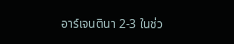อาร์เจนตินา 2-3 ในช่ว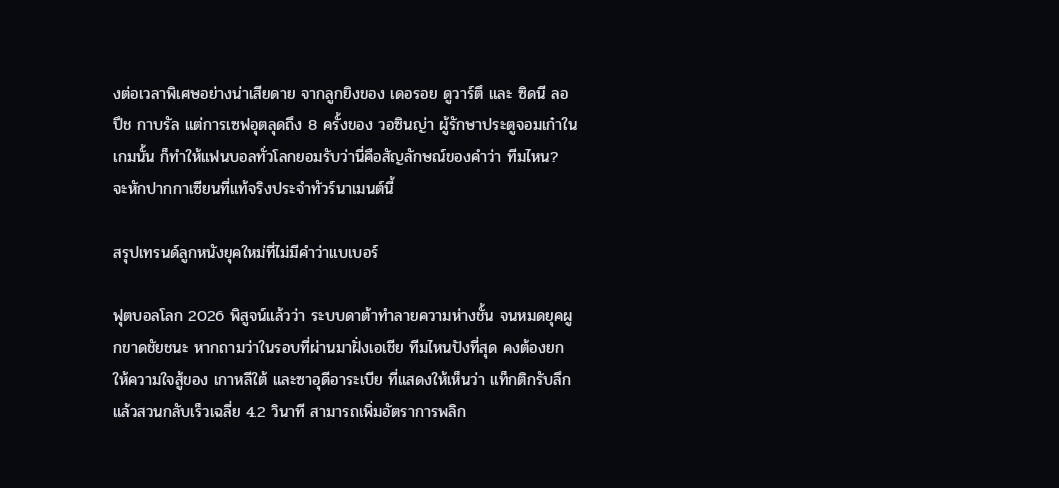งต่อเวลาพิเศษอย่างน่าเสียดาย จากลูกยิงของ เดอรอย ดูวาร์ตึ และ ซิดนี ลอปึช กาบรัล แต่การเซฟอุตลุดถึง 8 ครั้งของ วอซินญ่า ผู้รักษาประตูจอมเก๋าในเกมนั้น ก็ทำให้แฟนบอลทั่วโลกยอมรับว่านี่คือสัญลักษณ์ของคำว่า ทีมไหน? จะหักปากกาเซียนที่แท้จริงประจำทัวร์นาเมนต์นี้

สรุปเทรนด์ลูกหนังยุคใหม่ที่ไม่มีคำว่าแบเบอร์

ฟุตบอลโลก 2026 พิสูจน์แล้วว่า ระบบดาต้าทำลายความห่างชั้น จนหมดยุคผูกขาดชัยชนะ หากถามว่าในรอบที่ผ่านมาฝั่งเอเชีย ทีมไหนปังที่สุด คงต้องยกให้ความใจสู้ของ เกาหลีใต้ และซาอุดีอาระเบีย ที่แสดงให้เห็นว่า แท็กติกรับลึกแล้วสวนกลับเร็วเฉลี่ย 4.2 วินาที สามารถเพิ่มอัตราการพลิก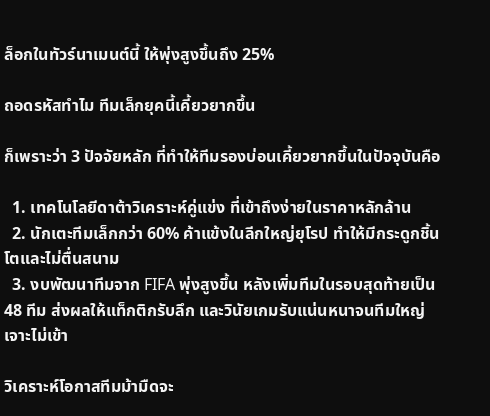ล็อกในทัวร์นาเมนต์นี้ ให้พุ่งสูงขึ้นถึง 25%

ถอดรหัสทำไม ทีมเล็กยุคนี้เคี้ยวยากขึ้น

ก็เพราะว่า 3 ปัจจัยหลัก ที่ทำให้ทีมรองบ่อนเคี้ยวยากขึ้นในปัจจุบันคือ

  1. เทคโนโลยีดาต้าวิเคราะห์คู่แข่ง ที่เข้าถึงง่ายในราคาหลักล้าน
  2. นักเตะทีมเล็กกว่า 60% ค้าแข้งในลีกใหญ่ยุโรป ทำให้มีกระดูกชิ้นโตและไม่ตื่นสนาม
  3. งบพัฒนาทีมจาก FIFA พุ่งสูงขึ้น หลังเพิ่มทีมในรอบสุดท้ายเป็น 48 ทีม ส่งผลให้แท็กติกรับลึก และวินัยเกมรับแน่นหนาจนทีมใหญ่เจาะไม่เข้า

วิเคราะห์โอกาสทีมม้ามืดจะ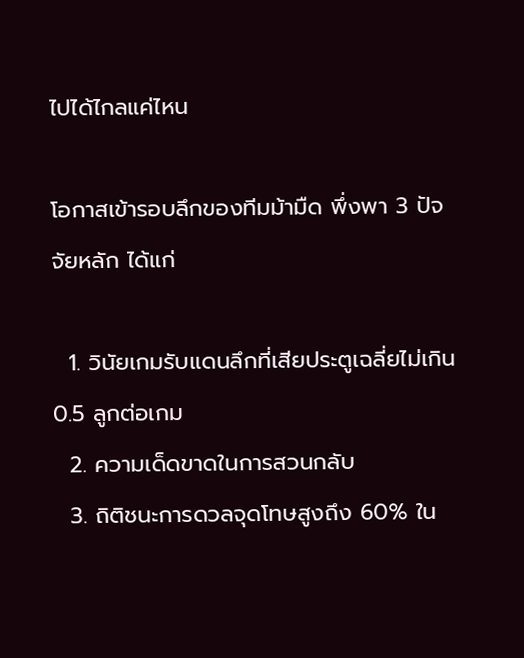ไปได้ไกลแค่ไหน

โอกาสเข้ารอบลึกของทีมม้ามืด พึ่งพา 3 ปัจจัยหลัก ได้แก่

  1. วินัยเกมรับแดนลึกที่เสียประตูเฉลี่ยไม่เกิน 0.5 ลูกต่อเกม
  2. ความเด็ดขาดในการสวนกลับ
  3. ถิติชนะการดวลจุดโทษสูงถึง 60% ใน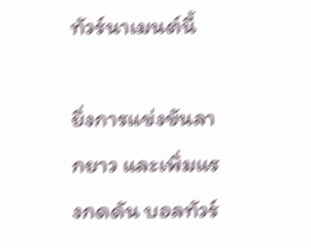ทัวร์นาเมนต์นี้

ยิ่งการแข่งขันลากยาว และเพิ่มแรงกดดัน บอลทัวร์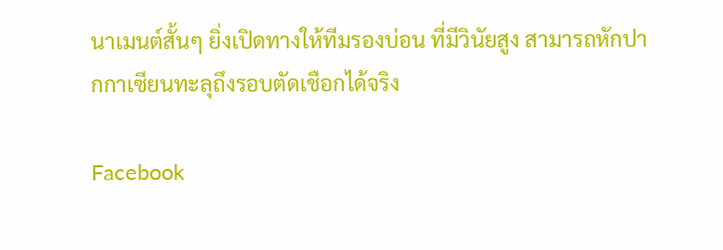นาเมนต์สั้นๆ ยิ่งเปิดทางให้ทีมรองบ่อน ที่มีวินัยสูง สามารถหักปากกาเซียนทะลุถึงรอบตัดเชือกได้จริง

Facebook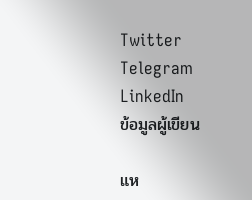Twitter
Telegram
LinkedIn
ข้อมูลผู้เขียน

แห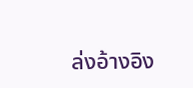ล่งอ้างอิง